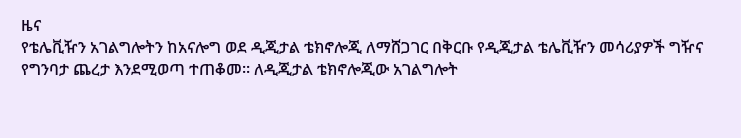ዜና
የቴሌቪዥን አገልግሎትን ከአናሎግ ወደ ዲጂታል ቴክኖሎጂ ለማሸጋገር በቅርቡ የዲጂታል ቴሌቪዥን መሳሪያዎች ግዥና የግንባታ ጨረታ እንደሚወጣ ተጠቆመ፡፡ ለዲጂታል ቴክኖሎጂው አገልግሎት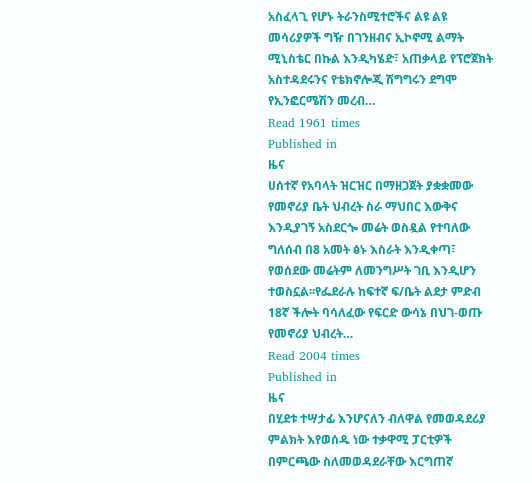አስፈላጊ የሆኑ ትራንስሚተሮችና ልዩ ልዩ መሳሪያዎች ግዥ በገንዘብና ኢኮኖሚ ልማት ሚኒስቴር በኩል እንዲካሄድ፣ አጠቃላይ የፕሮጀክት አስተዳደሩንና የቴክኖሎጂ ሽግግሩን ደግሞ የኢንፎርሜሽን መረብ…
Read 1961 times
Published in
ዜና
ሀሰተኛ የአባላት ዝርዝር በማዘጋጀት ያቋቋመው የመኖሪያ ቤት ህብረት ስራ ማህበር እውቅና እንዲያገኝ አስደርጐ መሬት ወስዷል የተባለው ግለሰብ በ8 አመት ፅኑ እስራት እንዲቀጣ፣ የወሰደው መሬትም ለመንግሥት ገቢ እንዲሆን ተወስኗል፡፡የፌደራሉ ከፍተኛ ፍ/ቤት ልደታ ምድብ 18ኛ ችሎት ባሳለፈው የፍርድ ውሳኔ በህገ-ወጡ የመኖሪያ ህብረት…
Read 2004 times
Published in
ዜና
በሂደቱ ተሣታፊ እንሆናለን ብለዋል የመወዳደሪያ ምልክት እየወሰዱ ነው ተቃዋሚ ፓርቲዎች በምርጫው ስለመወዳደራቸው እርግጠኛ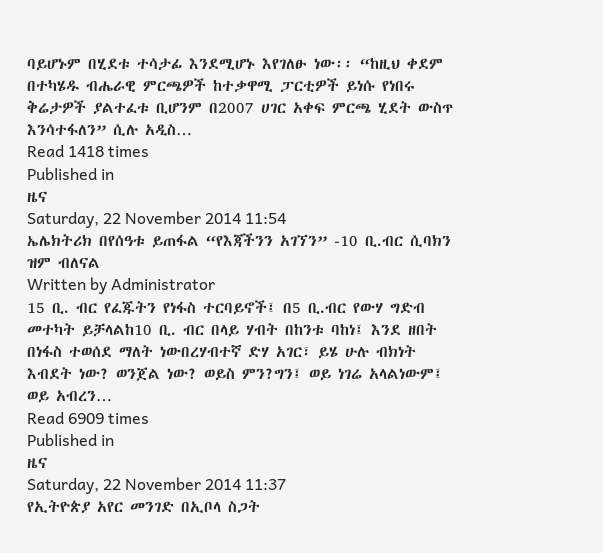ባይሆኑም በሂደቱ ተሳታፊ እንደሚሆኑ እየገለፁ ነው፡፡ “ከዚህ ቀደም በተካሄዱ ብሔራዊ ምርጫዎች ከተቃዋሚ ፓርቲዎች ይነሱ የነበሩ ቅሬታዎች ያልተፈቱ ቢሆንም በ2007 ሀገር አቀፍ ምርጫ ሂደት ውስጥ እንሳተፋለን” ሲሉ አዲስ…
Read 1418 times
Published in
ዜና
Saturday, 22 November 2014 11:54
ኤሌክትሪክ በየሰዓቱ ይጠፋል “የእጃችንን አገኘን” -10 ቢ.ብር ሲባክን ዝም ብለናል
Written by Administrator
15 ቢ. ብር የፈጁትን የነፋስ ተርባይኖች፤ በ5 ቢ.ብር የውሃ ግድብ መተካት ይቻላልከ10 ቢ. ብር በላይ ሃብት በከንቱ ባከነ፤ እንደ ዘበት በነፋስ ተወሰደ ማለት ነውበረሃብተኛ ድሃ አገር፣ ይሄ ሁሉ ብክነት እብደት ነው? ወንጀል ነው? ወይስ ምን?ግን፤ ወይ ነገሬ አላልነውም፤ ወይ አብረን…
Read 6909 times
Published in
ዜና
Saturday, 22 November 2014 11:37
የኢትዮጵያ አየር መንገድ በኢቦላ ስጋት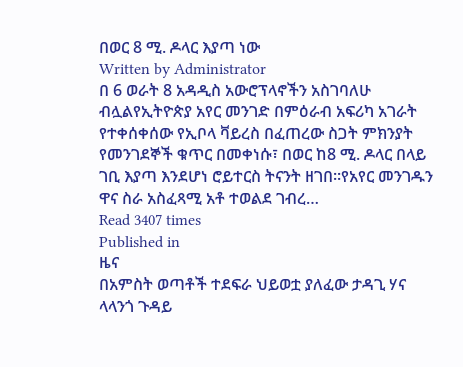በወር 8 ሚ. ዶላር እያጣ ነው
Written by Administrator
በ 6 ወራት 8 አዳዲስ አውሮፕላኖችን አስገባለሁ ብሏልየኢትዮጵያ አየር መንገድ በምዕራብ አፍሪካ አገራት የተቀሰቀሰው የኢቦላ ቫይረስ በፈጠረው ስጋት ምክንያት የመንገደኞች ቁጥር በመቀነሱ፣ በወር ከ8 ሚ. ዶላር በላይ ገቢ እያጣ እንደሆነ ሮይተርስ ትናንት ዘገበ፡፡የአየር መንገዱን ዋና ስራ አስፈጻሚ አቶ ተወልደ ገብረ…
Read 3407 times
Published in
ዜና
በአምስት ወጣቶች ተደፍራ ህይወቷ ያለፈው ታዳጊ ሃና ላላንጎ ጉዳይ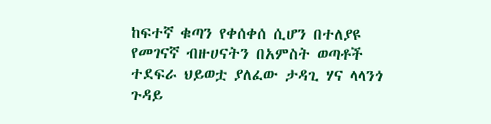ከፍተኛ ቁጣን የቀሰቀሰ ሲሆን በተለያዩ የመገናኛ ብዙሀናትን በአምስት ወጣቶች ተደፍራ ህይወቷ ያለፈው ታዳጊ ሃና ላላንጎ ጉዳይ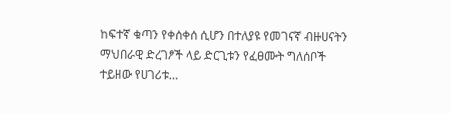ከፍተኛ ቁጣን የቀሰቀሰ ሲሆን በተለያዩ የመገናኛ ብዙሀናትን ማህበራዊ ድረገፆች ላይ ድርጊቱን የፈፀሙት ግለሰቦች ተይዘው የሀገሪቱ…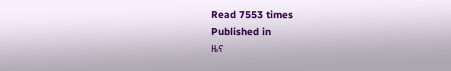Read 7553 times
Published in
ዜና